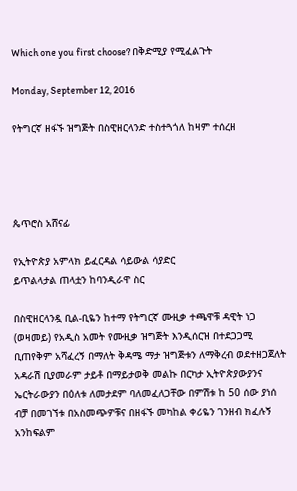Which one you first choose? በቅድሚያ የሚፈልጉት

Monday, September 12, 2016

የትግርኛ ዘፋኙ ዝግጅት በስዊዘርላንድ ተስተጓጎለ ከዛም ተሰረዘ




ጴጥሮስ አሸናፊ

የኢትዮጵያ አምላክ ይፈርዳል ሳይውል ሳያድር
ይጥልላታል ጠላቷን ከባንዲራዋ ስር

በስዊዘርላንዷ ቢል-ቢዬን ከተማ የትግርኛ ሙዚቃ ተጫዋቹ ዳዊት ነጋ (ወዛመይ) የአዲስ አመት የሙዚቃ ዝግጅት እንዲሰርዝ በተደጋጋሚ ቢጠየቅም አሻፈረኝ በማለት ቅዳሜ ማታ ዝግጅቱን ለማቅረብ ወደተዘጋጀለት አዳራሽ ቢያመራም ታይቶ በማይታወቅ መልኩ በርካታ ኢትዮጵያውያንና ኤርትራውያን በዕለቱ ለመታደም ባለመፈለጋቸው በምሽቱ ከ 50 ሰው ያነሰ ብቻ በመገኘቱ በአስመጭዎቹና በዘፋኙ መካከል ቀሪዬን ገንዘብ ክፈሉኝ አንከፍልም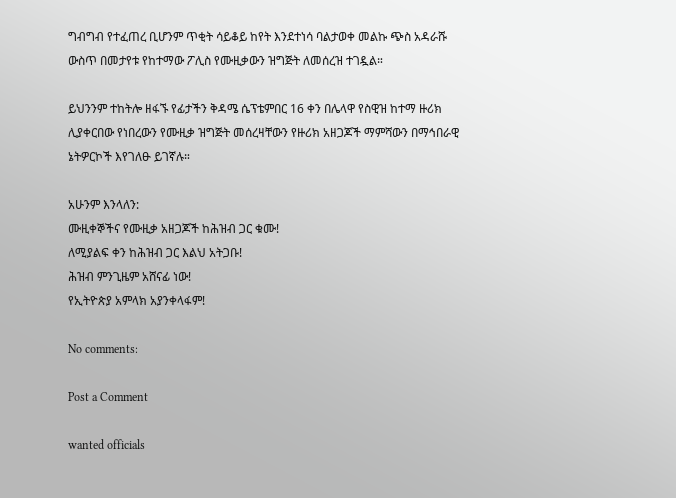ግብግብ የተፈጠረ ቢሆንም ጥቂት ሳይቆይ ከየት እንደተነሳ ባልታወቀ መልኩ ጭስ አዳራሹ ውስጥ በመታየቱ የከተማው ፖሊስ የሙዚቃውን ዝግጅት ለመሰረዝ ተገዷል።

ይህንንም ተከትሎ ዘፋኙ የፊታችን ቅዳሜ ሴፕቴምበር 16 ቀን በሌላዋ የስዊዝ ከተማ ዙሪክ ሊያቀርበው የነበረውን የሙዚቃ ዝግጅት መሰረዛቸውን የዙሪክ አዘጋጆች ማምሻውን በማኅበራዊ ኔትዎርኮች እየገለፁ ይገኛሉ።

አሁንም እንላለን:
ሙዚቀኞችና የሙዚቃ አዘጋጆች ከሕዝብ ጋር ቁሙ!
ለሚያልፍ ቀን ከሕዝብ ጋር እልህ አትጋቡ!
ሕዝብ ምንጊዜም አሸናፊ ነው!
የኢትዮጵያ አምላክ አያንቀላፋም!

No comments:

Post a Comment

wanted officials